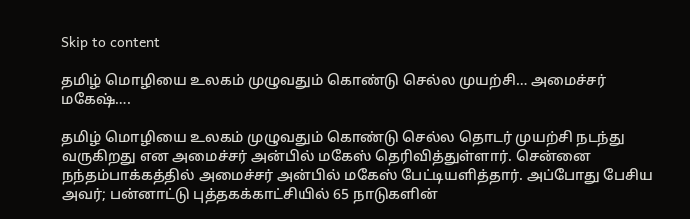Skip to content

தமிழ் மொழியை உலகம் முழுவதும் கொண்டு செல்ல முயற்சி… அமைச்சர் மகேஷ்….

தமிழ் மொழியை உலகம் முழுவதும் கொண்டு செல்ல தொடர் முயற்சி நடந்து வருகிறது என அமைச்சர் அன்பில் மகேஸ் தெரிவித்துள்ளார். சென்னை நந்தம்பாக்கத்தில் அமைச்சர் அன்பில் மகேஸ் பேட்டியளித்தார். அப்போது பேசிய அவர்; பன்னாட்டு புத்தகக்காட்சியில் 65 நாடுகளின்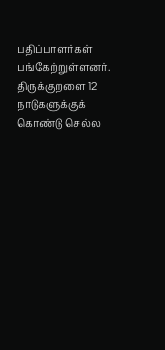பதிப்பாளர்கள் பங்கேற்றுள்ளனர். திருக்குறளை 12 நாடுகளுக்குக் கொண்டு செல்ல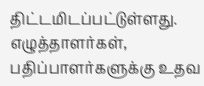திட்டமிடப்பட்டுள்ளது. எழுத்தாளர்கள், பதிப்பாளர்களுக்கு உதவ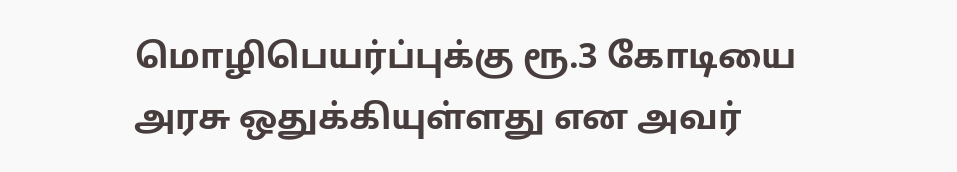மொழிபெயர்ப்புக்கு ரூ.3 கோடியை அரசு ஒதுக்கியுள்ளது என அவர்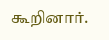கூறினார்.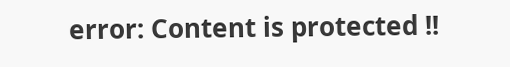error: Content is protected !!